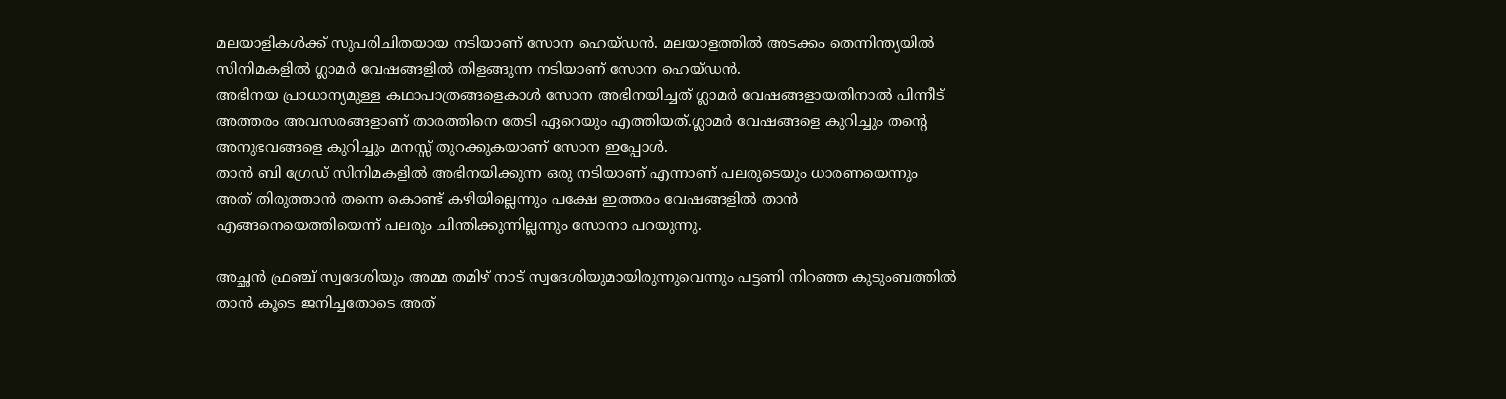മലയാളികൾക്ക് സുപരിചിതയായ നടിയാണ് സോന ഹെയ്ഡൻ. മലയാളത്തിൽ അടക്കം തെന്നിന്ത്യയിൽ സിനിമകളിൽ ഗ്ലാമർ വേഷങ്ങളിൽ തിളങ്ങുന്ന നടിയാണ് സോന ഹെയ്ഡൻ.
അഭിനയ പ്രാധാന്യമുള്ള കഥാപാത്രങ്ങളെകാൾ സോന അഭിനയിച്ചത് ഗ്ലാമർ വേഷങ്ങളായതിനാൽ പിന്നീട് അത്തരം അവസരങ്ങളാണ് താരത്തിനെ തേടി ഏറെയും എത്തിയത്.ഗ്ലാമർ വേഷങ്ങളെ കുറിച്ചും തന്റെ അനുഭവങ്ങളെ കുറിച്ചും മനസ്സ് തുറക്കുകയാണ് സോന ഇപ്പോൾ.
താൻ ബി ഗ്രേഡ് സിനിമകളിൽ അഭിനയിക്കുന്ന ഒരു നടിയാണ് എന്നാണ് പലരുടെയും ധാരണയെന്നും അത് തിരുത്താൻ തന്നെ കൊണ്ട് കഴിയില്ലെന്നും പക്ഷേ ഇത്തരം വേഷങ്ങളിൽ താൻ എങ്ങനെയെത്തിയെന്ന് പലരും ചിന്തിക്കുന്നില്ലന്നും സോനാ പറയുന്നു.

അച്ഛൻ ഫ്രഞ്ച് സ്വദേശിയും അമ്മ തമിഴ് നാട് സ്വദേശിയുമായിരുന്നുവെന്നും പട്ടണി നിറഞ്ഞ കുടുംബത്തിൽ താൻ കൂടെ ജനിച്ചതോടെ അത്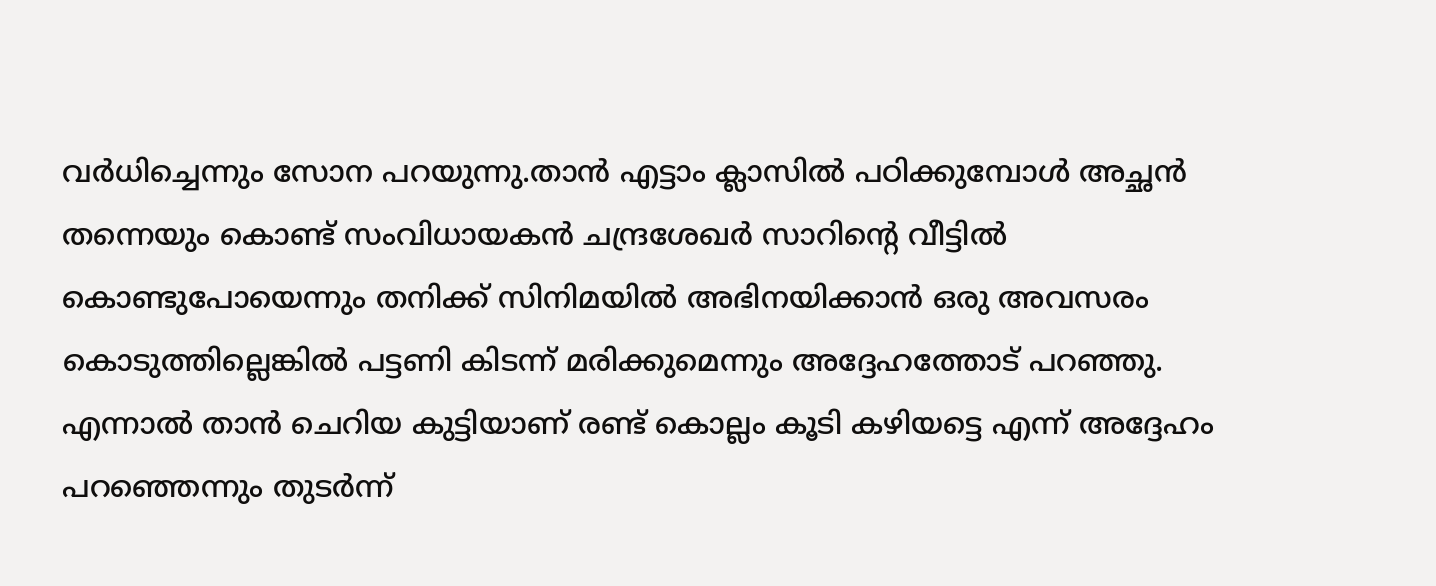വർധിച്ചെന്നും സോന പറയുന്നു.താൻ എട്ടാം ക്ലാസിൽ പഠിക്കുമ്പോൾ അച്ഛൻ തന്നെയും കൊണ്ട് സംവിധായകൻ ചന്ദ്രശേഖർ സാറിന്റെ വീട്ടിൽ കൊണ്ടുപോയെന്നും തനിക്ക് സിനിമയിൽ അഭിനയിക്കാൻ ഒരു അവസരം കൊടുത്തില്ലെങ്കിൽ പട്ടണി കിടന്ന് മരിക്കുമെന്നും അദ്ദേഹത്തോട് പറഞ്ഞു.
എന്നാൽ താൻ ചെറിയ കുട്ടിയാണ് രണ്ട് കൊല്ലം കൂടി കഴിയട്ടെ എന്ന് അദ്ദേഹം പറഞ്ഞെന്നും തുടർന്ന്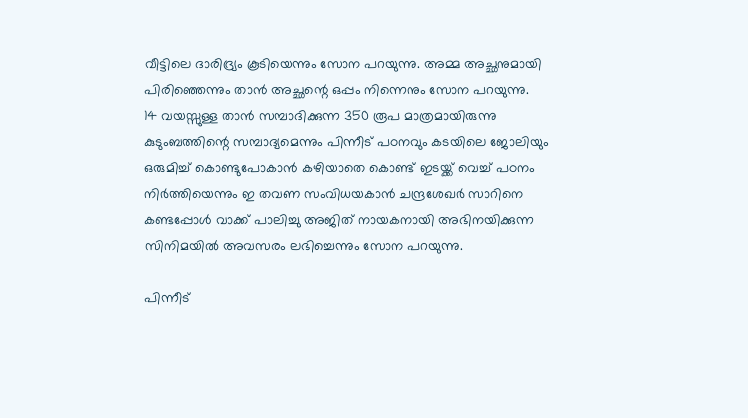വീട്ടിലെ ദാരിദ്ര്യം കൂടിയെന്നും സോന പറയുന്നു. അമ്മ അച്ഛനുമായി പിരിഞ്ഞെന്നും താൻ അച്ഛന്റെ ഒപ്പം നിന്നെനും സോന പറയുന്നു.
14 വയസ്സുള്ള താൻ സമ്പാദിക്കുന്ന 350 രൂപ മാത്രമായിരുന്നു കുടുംബത്തിന്റെ സമ്പാദ്യമെന്നും പിന്നീട് പഠനവും കടയിലെ ജോലിയും ഒരുമിച്ച് കൊണ്ടുപോകാൻ കഴിയാതെ കൊണ്ട് ഇടയ്ക്ക് വെച്ച് പഠനം നിർത്തിയെന്നും ഇ തവണ സംവിധയകാൻ ചന്ദ്രശേഖർ സാറിനെ കണ്ടപ്പോൾ വാക്ക് പാലിച്ചു അജിത് നായകനായി അഭിനയിക്കുന്ന സിനിമയിൽ അവസരം ലഭിച്ചെന്നും സോന പറയുന്നു.

പിന്നീട്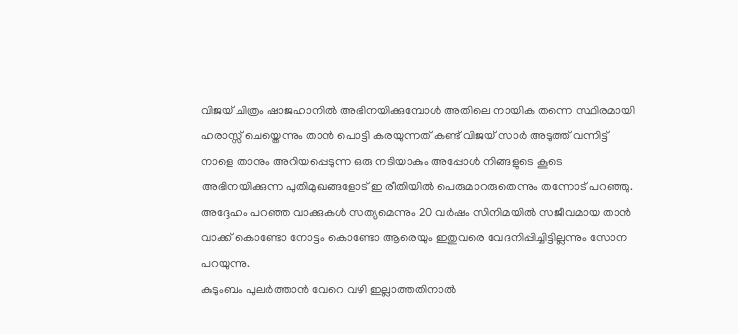വിജയ് ചിത്രം ഷാജഹാനിൽ അഭിനയിക്കുമ്പോൾ അതിലെ നായിക തന്നെ സ്ഥിരമായി ഹരാസ്സ് ചെയ്തെന്നും താൻ പൊട്ടി കരയുന്നത് കണ്ട് വിജയ് സാർ അടുത്ത് വന്നിട്ട് നാളെ താനും അറിയപ്പെടുന്ന ഒരു നടിയാകും അപ്പോൾ നിങ്ങളുടെ കൂടെ അഭിനയിക്കുന്ന പുതിമുഖങ്ങളോട് ഇ രീതിയിൽ പെരുമാറരുതെന്നും തന്നോട് പറഞ്ഞു.
അദ്ദേഹം പറഞ്ഞ വാക്കുകൾ സത്യമെന്നും 20 വർഷം സിനിമയിൽ സജീവമായ താൻ വാക്ക് കൊണ്ടോ നോട്ടം കൊണ്ടോ ആരെയും ഇതുവരെ വേദനിപ്പിച്ചിട്ടില്ലന്നും സോന പറയുന്നു.
കുടുംബം പുലർത്താൻ വേറെ വഴി ഇല്ലാത്തതിനാൽ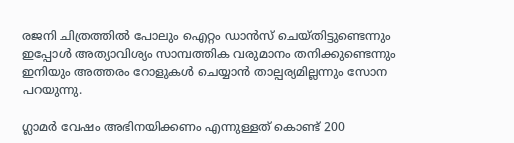രജനി ചിത്രത്തിൽ പോലും ഐറ്റം ഡാൻസ് ചെയ്തിട്ടുണ്ടെന്നും ഇപ്പോൾ അത്യാവിശ്യം സാമ്പത്തിക വരുമാനം തനിക്കുണ്ടെന്നും ഇനിയും അത്തരം റോളുകൾ ചെയ്യാൻ താല്പര്യമില്ലന്നും സോന പറയുന്നു.

ഗ്ലാമർ വേഷം അഭിനയിക്കണം എന്നുള്ളത് കൊണ്ട് 200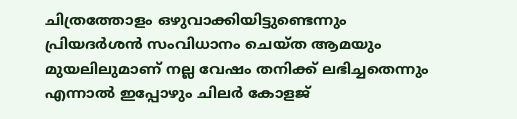ചിത്രത്തോളം ഒഴുവാക്കിയിട്ടുണ്ടെന്നും പ്രിയദർശൻ സംവിധാനം ചെയ്ത ആമയും മുയലിലുമാണ് നല്ല വേഷം തനിക്ക് ലഭിച്ചതെന്നും എന്നാൽ ഇപ്പോഴും ചിലർ കോളജ്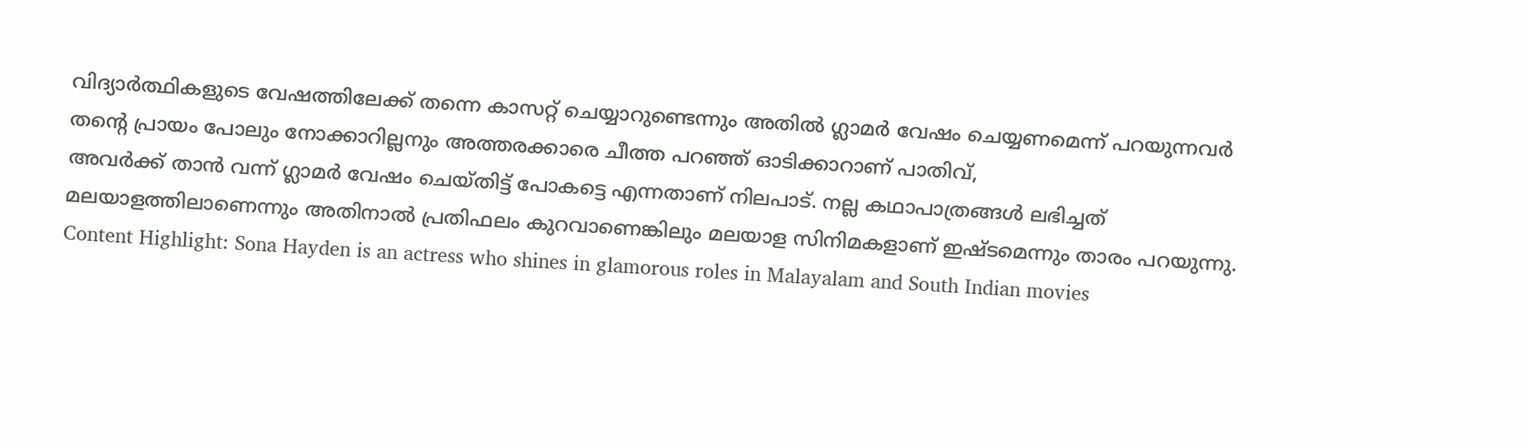വിദ്യാർത്ഥികളുടെ വേഷത്തിലേക്ക് തന്നെ കാസറ്റ് ചെയ്യാറുണ്ടെന്നും അതിൽ ഗ്ലാമർ വേഷം ചെയ്യണമെന്ന് പറയുന്നവർ തന്റെ പ്രായം പോലും നോക്കാറില്ലനും അത്തരക്കാരെ ചീത്ത പറഞ്ഞ് ഓടിക്കാറാണ് പാതിവ്,
അവർക്ക് താൻ വന്ന് ഗ്ലാമർ വേഷം ചെയ്തിട്ട് പോകട്ടെ എന്നതാണ് നിലപാട്. നല്ല കഥാപാത്രങ്ങൾ ലഭിച്ചത് മലയാളത്തിലാണെന്നും അതിനാൽ പ്രതിഫലം കുറവാണെങ്കിലും മലയാള സിനിമകളാണ് ഇഷ്ടമെന്നും താരം പറയുന്നു.
Content Highlight: Sona Hayden is an actress who shines in glamorous roles in Malayalam and South Indian movies